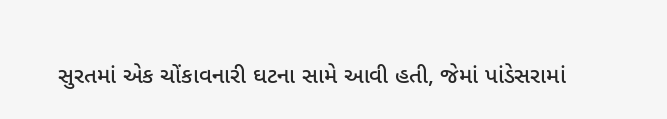સુરતમાં એક ચોંકાવનારી ઘટના સામે આવી હતી, જેમાં પાંડેસરામાં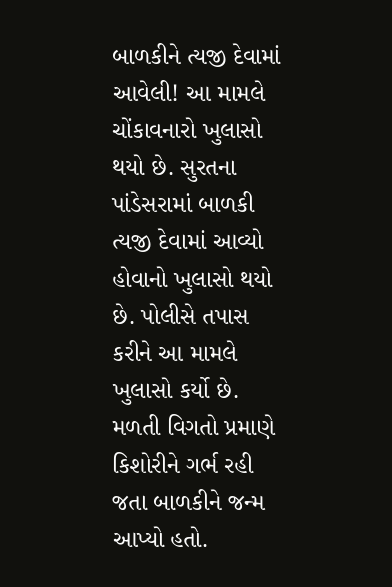બાળકીને ત્યજી દેવામાં આવેલી! આ મામલે ચોંકાવનારો ખુલાસો થયો છે. સુરતના પાંડેસરામાં બાળકી ત્યજી દેવામાં આવ્યો હોવાનો ખુલાસો થયો છે. પોલીસે તપાસ કરીને આ મામલે ખુલાસો કર્યો છે. મળતી વિગતો પ્રમાણે કિશોરીને ગર્ભ રહી જતા બાળકીને જન્મ આપ્યો હતો.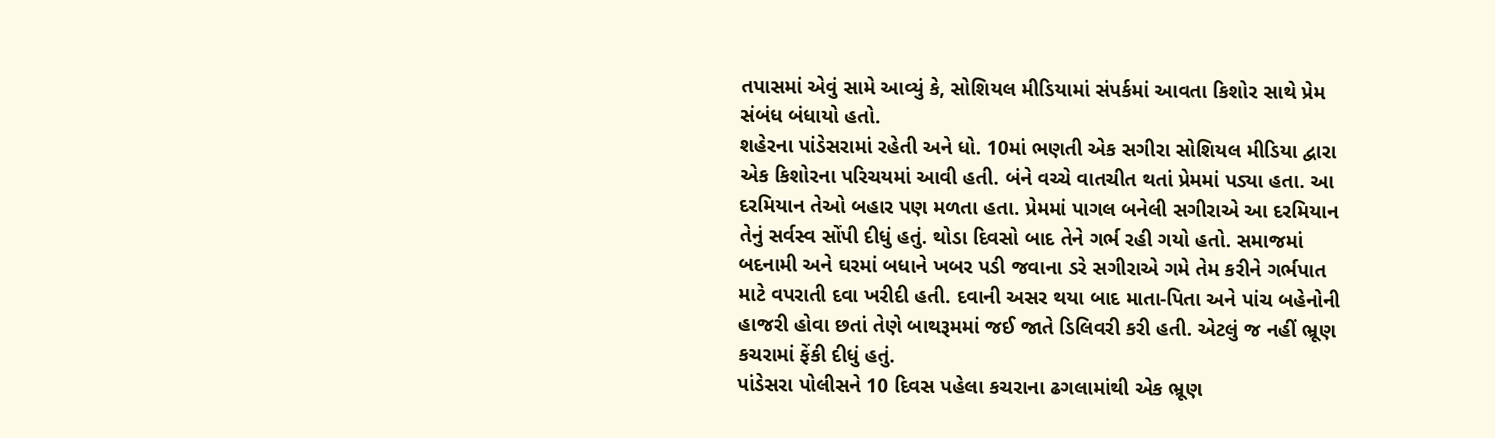તપાસમાં એવું સામે આવ્યું કે, સોશિયલ મીડિયામાં સંપર્કમાં આવતા કિશોર સાથે પ્રેમ સંબંધ બંધાયો હતો.
શહેરના પાંડેસરામાં રહેતી અને ધો. 10માં ભણતી એક સગીરા સોશિયલ મીડિયા દ્વારા એક કિશોરના પરિચયમાં આવી હતી. બંને વચ્ચે વાતચીત થતાં પ્રેમમાં પડ્યા હતા. આ દરમિયાન તેઓ બહાર પણ મળતા હતા. પ્રેમમાં પાગલ બનેલી સગીરાએ આ દરમિયાન તેનું સર્વસ્વ સોંપી દીધું હતું. થોડા દિવસો બાદ તેને ગર્ભ રહી ગયો હતો. સમાજમાં બદનામી અને ઘરમાં બધાને ખબર પડી જવાના ડરે સગીરાએ ગમે તેમ કરીને ગર્ભપાત માટે વપરાતી દવા ખરીદી હતી. દવાની અસર થયા બાદ માતા-પિતા અને પાંચ બહેનોની હાજરી હોવા છતાં તેણે બાથરૂમમાં જઈ જાતે ડિલિવરી કરી હતી. એટલું જ નહીં ભ્રૂણ કચરામાં ફેંકી દીધું હતું.
પાંડેસરા પોલીસને 10 દિવસ પહેલા કચરાના ઢગલામાંથી એક ભ્રૂણ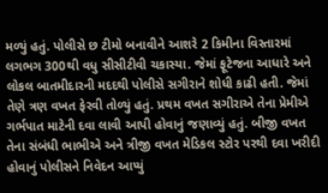મળ્યું હતું. પોલીસે છ ટીમો બનાવીને આશરે 2 કિમીના વિસ્તારમાં લગભગ 300થી વધુ સીસીટીવી ચકાસ્યા. જેમાં ફૂટેજના આધારે અને લોકલ બાતમીદારની મદદથી પોલીસે સગીરાને શોધી કાઢી હતી. જેમાં તેણે ત્રણ વખત ફેરવી તોળ્યું હતું. પ્રથમ વખત સગીરાએ તેના પ્રેમીએ ગર્ભપાત માટેની દવા લાવી આપી હોવાનું જણાવ્યું હતું. બીજી વખત તેના સંબંધી ભાભીએ અને ત્રીજી વખત મેડિકલ સ્ટોર પરથી દવા ખરીદી હોવાનું પોલીસને નિવેદન આપ્યું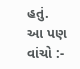હતું.
આ પણ વાંચો :-